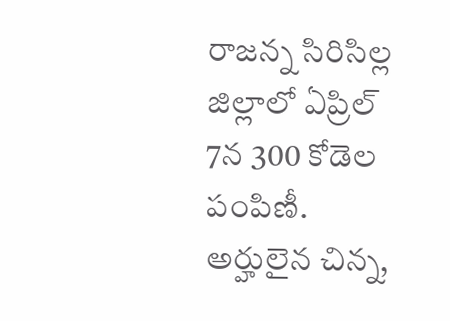రాజన్న సిరిసిల్ల జిల్లాలో ఏప్రిల్ 7న 300 కోడెల పంపిణీ. అర్హులైన చిన్న,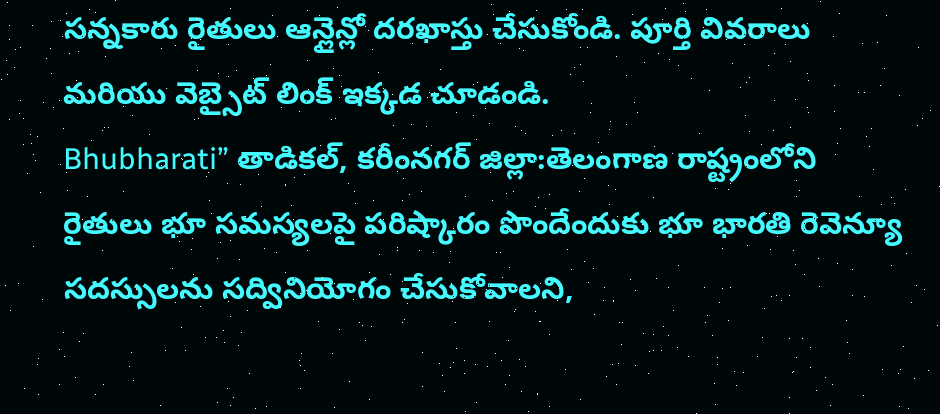సన్నకారు రైతులు ఆన్లైన్లో దరఖాస్తు చేసుకోండి. పూర్తి వివరాలు మరియు వెబ్సైట్ లింక్ ఇక్కడ చూడండి.
Bhubharati” తాడికల్, కరీంనగర్ జిల్లా:తెలంగాణ రాష్ట్రంలోని రైతులు భూ సమస్యలపై పరిష్కారం పొందేందుకు భూ భారతి రెవెన్యూ సదస్సులను సద్వినియోగం చేసుకోవాలని,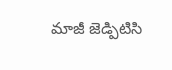మాజీ జెడ్పిటిసి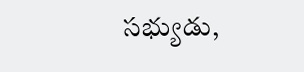సభ్యుడు,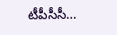టీపీసీసీ…